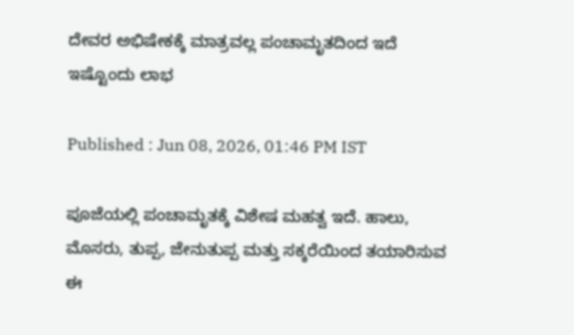ದೇವರ ಅಭಿಷೇಕಕ್ಕೆ ಮಾತ್ರವಲ್ಲ ಪಂಚಾಮೃತದಿಂದ ಇದೆ ಇಷ್ಟೊಂದು ಲಾಭ

Published : Jun 08, 2026, 01:46 PM IST

ಪೂಜೆಯಲ್ಲಿ ಪಂಚಾಮೃತಕ್ಕೆ ವಿಶೇಷ ಮಹತ್ವ ಇದೆ. ಹಾಲು, ಮೊಸರು, ತುಪ್ಪ, ಜೇನುತುಪ್ಪ ಮತ್ತು ಸಕ್ಕರೆಯಿಂದ ತಯಾರಿಸುವ ಈ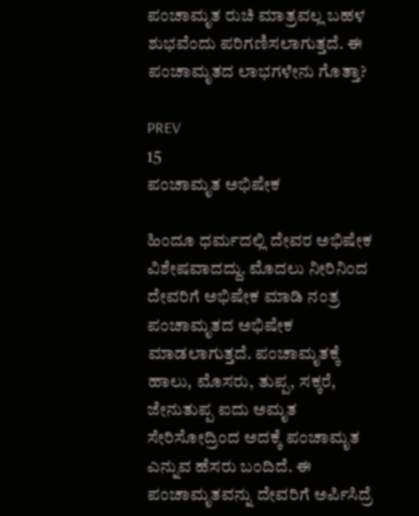ಪಂಚಾಮೃತ ರುಚಿ ಮಾತ್ರವಲ್ಲ ಬಹಳ ಶುಭವೆಂದು ಪರಿಗಣಿಸಲಾಗುತ್ತದೆ. ಈ ಪಂಚಾಮೃತದ ಲಾಭಗಳೇನು ಗೊತ್ತಾ?

PREV
15
ಪಂಚಾಮೃತ ಅಭಿಷೇಕ

ಹಿಂದೂ ಧರ್ಮದಲ್ಲಿ ದೇವರ ಅಭಿಷೇಕ ವಿಶೇಷವಾದದ್ದು. ಮೊದಲು ನೀರಿನಿಂದ ದೇವರಿಗೆ ಅಭಿಷೇಕ ಮಾಡಿ ನಂತ್ರ ಪಂಚಾಮೃತದ ಅಭಿಷೇಕ ಮಾಡಲಾಗುತ್ತದೆ. ಪಂಚಾಮೃತಕ್ಕೆ ಹಾಲು, ಮೊಸರು, ತುಪ್ಪ, ಸಕ್ಕರೆ, ಜೇನುತುಪ್ಪ ಐದು ಅಮೃತ ಸೇರಿಸೋದ್ರಿಂದ ಅದಕ್ಕೆ ಪಂಚಾಮೃತ ಎನ್ನುವ ಹೆಸರು ಬಂದಿದೆ. ಈ ಪಂಚಾಮೃತವನ್ನು ದೇವರಿಗೆ ಅರ್ಪಿಸಿದ್ರೆ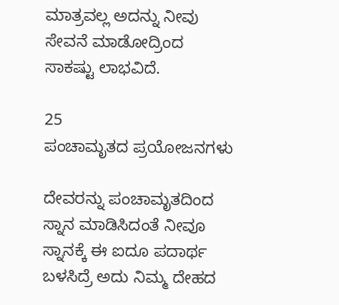ಮಾತ್ರವಲ್ಲ ಅದನ್ನು ನೀವು ಸೇವನೆ ಮಾಡೋದ್ರಿಂದ ಸಾಕಷ್ಟು ಲಾಭವಿದೆ.

25
ಪಂಚಾಮೃತದ ಪ್ರಯೋಜನಗಳು

ದೇವರನ್ನು ಪಂಚಾಮೃತದಿಂದ ಸ್ನಾನ ಮಾಡಿಸಿದಂತೆ ನೀವೂ ಸ್ನಾನಕ್ಕೆ ಈ ಐದೂ ಪದಾರ್ಥ ಬಳಸಿದ್ರೆ ಅದು ನಿಮ್ಮ ದೇಹದ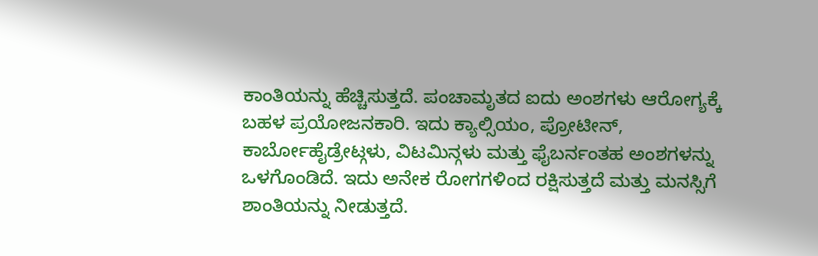ಕಾಂತಿಯನ್ನು ಹೆಚ್ಚಿಸುತ್ತದೆ. ಪಂಚಾಮೃತದ ಐದು ಅಂಶಗಳು ಆರೋಗ್ಯಕ್ಕೆ ಬಹಳ ಪ್ರಯೋಜನಕಾರಿ. ಇದು ಕ್ಯಾಲ್ಸಿಯಂ, ಪ್ರೋಟೀನ್, ಕಾರ್ಬೋಹೈಡ್ರೇಟ್ಗಳು, ವಿಟಮಿನ್ಗಳು ಮತ್ತು ಫೈಬರ್ನಂತಹ ಅಂಶಗಳನ್ನು ಒಳಗೊಂಡಿದೆ. ಇದು ಅನೇಕ ರೋಗಗಳಿಂದ ರಕ್ಷಿಸುತ್ತದೆ ಮತ್ತು ಮನಸ್ಸಿಗೆ ಶಾಂತಿಯನ್ನು ನೀಡುತ್ತದೆ.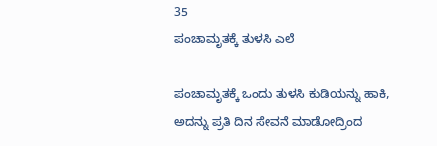35
ಪಂಚಾಮೃತಕ್ಕೆ ತುಳಸಿ ಎಲೆ

ಪಂಚಾಮೃತಕ್ಕೆ ಒಂದು ತುಳಸಿ ಕುಡಿಯನ್ನು ಹಾಕಿ, ಅದನ್ನು ಪ್ರತಿ ದಿನ ಸೇವನೆ ಮಾಡೋದ್ರಿಂದ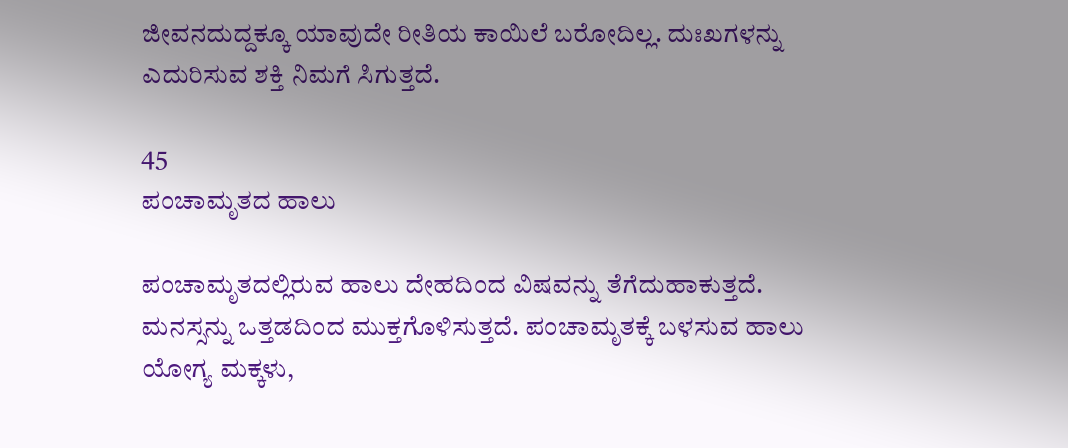ಜೀವನದುದ್ದಕ್ಕೂ ಯಾವುದೇ ರೀತಿಯ ಕಾಯಿಲೆ ಬರೋದಿಲ್ಲ. ದುಃಖಗಳನ್ನು ಎದುರಿಸುವ ಶಕ್ತಿ ನಿಮಗೆ ಸಿಗುತ್ತದೆ.

45
ಪಂಚಾಮೃತದ ಹಾಲು

ಪಂಚಾಮೃತದಲ್ಲಿರುವ ಹಾಲು ದೇಹದಿಂದ ವಿಷವನ್ನು ತೆಗೆದುಹಾಕುತ್ತದೆ. ಮನಸ್ಸನ್ನು ಒತ್ತಡದಿಂದ ಮುಕ್ತಗೊಳಿಸುತ್ತದೆ. ಪಂಚಾಮೃತಕ್ಕೆ ಬಳಸುವ ಹಾಲು ಯೋಗ್ಯ ಮಕ್ಕಳು,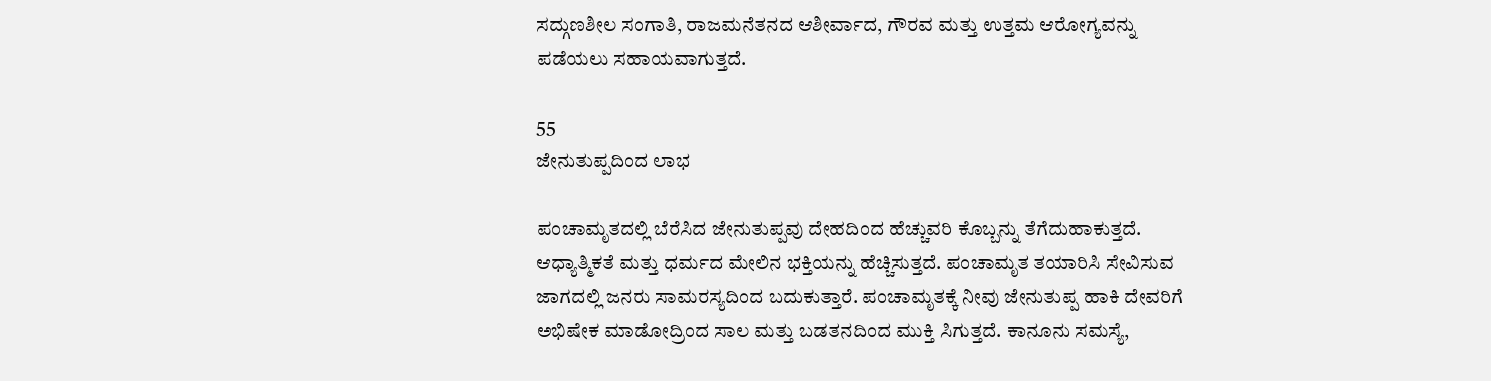ಸದ್ಗುಣಶೀಲ ಸಂಗಾತಿ, ರಾಜಮನೆತನದ ಆಶೀರ್ವಾದ, ಗೌರವ ಮತ್ತು ಉತ್ತಮ ಆರೋಗ್ಯವನ್ನು ಪಡೆಯಲು ಸಹಾಯವಾಗುತ್ತದೆ.

55
ಜೇನುತುಪ್ಪದಿಂದ ಲಾಭ

ಪಂಚಾಮೃತದಲ್ಲಿ ಬೆರೆಸಿದ ಜೇನುತುಪ್ಪವು ದೇಹದಿಂದ ಹೆಚ್ಚುವರಿ ಕೊಬ್ಬನ್ನು ತೆಗೆದುಹಾಕುತ್ತದೆ. ಆಧ್ಯಾತ್ಮಿಕತೆ ಮತ್ತು ಧರ್ಮದ ಮೇಲಿನ ಭಕ್ತಿಯನ್ನು ಹೆಚ್ಚಿಸುತ್ತದೆ. ಪಂಚಾಮೃತ ತಯಾರಿಸಿ ಸೇವಿಸುವ ಜಾಗದಲ್ಲಿ ಜನರು ಸಾಮರಸ್ಯದಿಂದ ಬದುಕುತ್ತಾರೆ. ಪಂಚಾಮೃತಕ್ಕೆ ನೀವು ಜೇನುತುಪ್ಪ ಹಾಕಿ ದೇವರಿಗೆ ಅಭಿಷೇಕ ಮಾಡೋದ್ರಿಂದ ಸಾಲ ಮತ್ತು ಬಡತನದಿಂದ ಮುಕ್ತಿ ಸಿಗುತ್ತದೆ. ಕಾನೂನು ಸಮಸ್ಯೆ,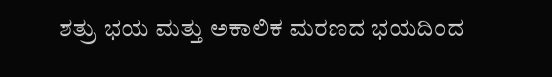ಶತ್ರು ಭಯ ಮತ್ತು ಅಕಾಲಿಕ ಮರಣದ ಭಯದಿಂದ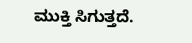ಮುಕ್ತಿ ಸಿಗುತ್ತದೆ.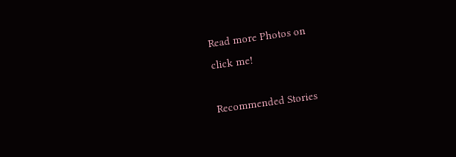Read more Photos on
click me!

Recommended Stories